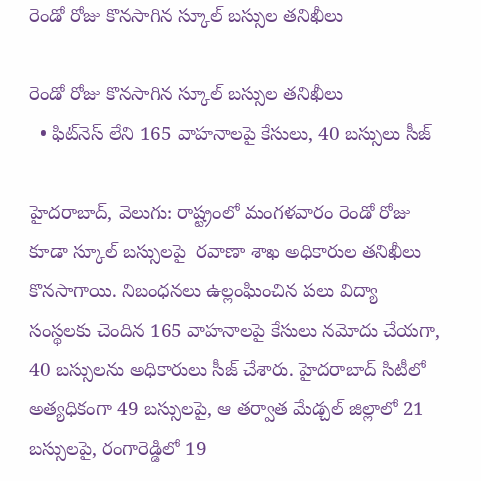రెండో రోజు కొనసాగిన స్కూల్ బస్సుల తనిఖీలు

రెండో రోజు కొనసాగిన స్కూల్ బస్సుల తనిఖీలు
  • ఫిట్‌‌నెస్‌‌ లేని 165 వాహనాలపై కేసులు, 40 బస్సులు సీజ్

హైదరాబాద్, వెలుగు: రాష్ట్రంలో మంగళవారం రెండో రోజు కూడా స్కూల్ బస్సులపై  రవాణా శాఖ అధికారుల తనిఖీలు కొనసాగాయి. నిబంధనలు ఉల్లంఘించిన పలు విద్యా సంస్థలకు చెందిన 165 వాహనాలపై కేసులు నమోదు చేయగా, 40 బస్సులను అధికారులు సీజ్ చేశారు. హైదరాబాద్ సిటీలో అత్యధికంగా 49 బస్సులపై, ఆ తర్వాత మేడ్చల్ జిల్లాలో 21 బస్సులపై, రంగారెడ్డిలో 19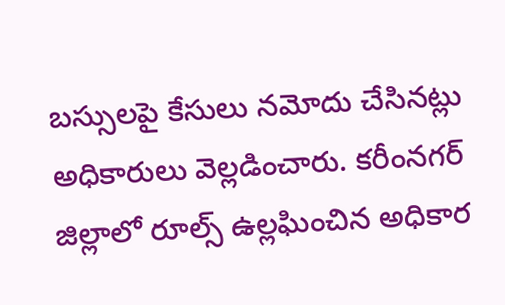బస్సులపై కేసులు నమోదు చేసినట్లు అధికారులు వెల్లడించారు. కరీంనగర్‌‌‌‌ జిల్లాలో రూల్స్ ఉల్లఘించిన అధికార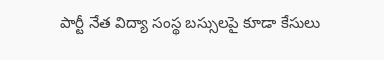పార్టీ నేత విద్యా సంస్థ బస్సులపై కూడా కేసులు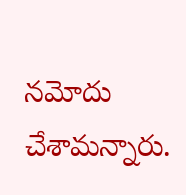నమోదు చేశామన్నారు.